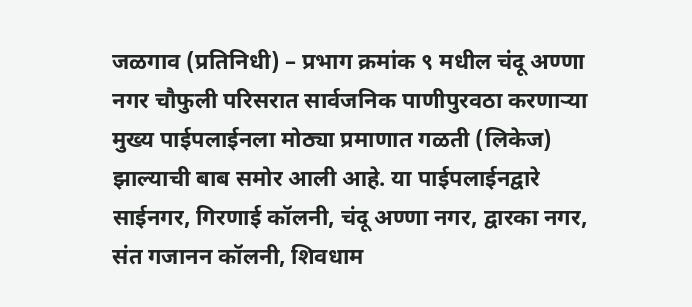जळगाव (प्रतिनिधी) – प्रभाग क्रमांक ९ मधील चंदू अण्णा नगर चौफुली परिसरात सार्वजनिक पाणीपुरवठा करणाऱ्या मुख्य पाईपलाईनला मोठ्या प्रमाणात गळती (लिकेज) झाल्याची बाब समोर आली आहे. या पाईपलाईनद्वारे साईनगर, गिरणाई कॉलनी, चंदू अण्णा नगर, द्वारका नगर, संत गजानन कॉलनी, शिवधाम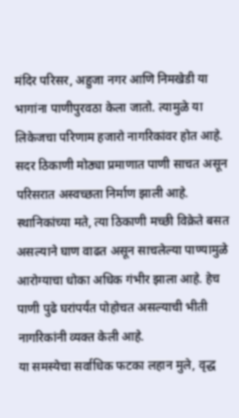मंदिर परिसर, अहुजा नगर आणि निमखेडी या भागांना पाणीपुरवठा केला जातो. त्यामुळे या लिकेजचा परिणाम हजारो नागरिकांवर होत आहे.
सदर ठिकाणी मोठ्या प्रमाणात पाणी साचत असून परिसरात अस्वच्छता निर्माण झाली आहे. स्थानिकांच्या मते, त्या ठिकाणी मच्छी विक्रेते बसत असल्याने घाण वाढत असून साचलेल्या पाण्यामुळे आरोग्याचा धोका अधिक गंभीर झाला आहे. हेच पाणी पुढे घरांपर्यंत पोहोचत असल्याची भीती नागरिकांनी व्यक्त केली आहे.
या समस्येचा सर्वाधिक फटका लहान मुले, वृद्ध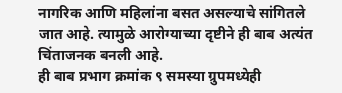नागरिक आणि महिलांना बसत असल्याचे सांगितले जात आहे. त्यामुळे आरोग्याच्या दृष्टीने ही बाब अत्यंत चिंताजनक बनली आहे.
ही बाब प्रभाग क्रमांक ९ समस्या ग्रुपमध्येही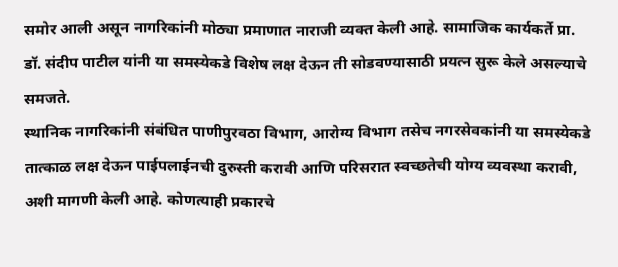समोर आली असून नागरिकांनी मोठ्या प्रमाणात नाराजी व्यक्त केली आहे. सामाजिक कार्यकर्ते प्रा. डॉ. संदीप पाटील यांनी या समस्येकडे विशेष लक्ष देऊन ती सोडवण्यासाठी प्रयत्न सुरू केले असल्याचे समजते.
स्थानिक नागरिकांनी संबंधित पाणीपुरवठा विभाग, आरोग्य विभाग तसेच नगरसेवकांनी या समस्येकडे तात्काळ लक्ष देऊन पाईपलाईनची दुरुस्ती करावी आणि परिसरात स्वच्छतेची योग्य व्यवस्था करावी, अशी मागणी केली आहे. कोणत्याही प्रकारचे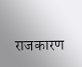राजकारण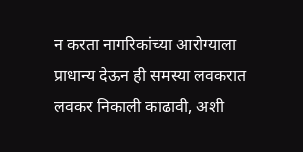न करता नागरिकांच्या आरोग्याला प्राधान्य देऊन ही समस्या लवकरात लवकर निकाली काढावी, अशी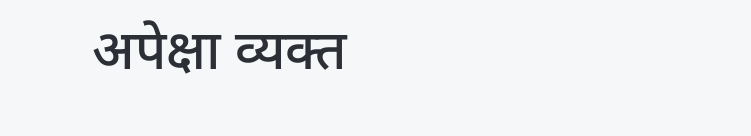अपेक्षा व्यक्त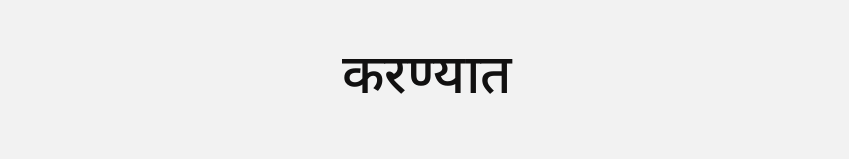करण्यात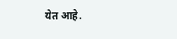येत आहे.